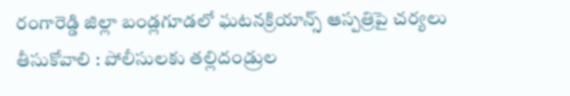రంగారెడ్డి జిల్లా బండ్లగూడలో ఘటనక్రియాన్స్ ఆస్పత్రిపై చర్యలు తీసుకోవాలి : పోలీసులకు తల్లిదండ్రుల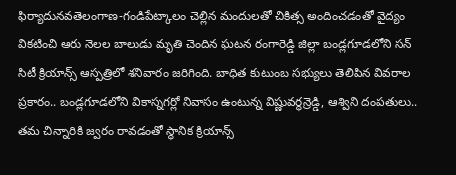ఫిర్యాదునవతెలంగాణ-గండిపేట్కాలం చెల్లిన మందులతో చికిత్స అందించడంతో వైద్యం వికటించి ఆరు నెలల బాలుడు మృతి చెందిన ఘటన రంగారెడ్డి జిల్లా బండ్లగూడలోని సన్ సిటీ క్రియాన్స్ ఆస్పత్రిలో శనివారం జరిగింది. బాధిత కుటుంబ సభ్యులు తెలిపిన వివరాల ప్రకారం.. బండ్లగూడలోని వికాస్నగర్లో నివాసం ఉంటున్న విష్ణువర్థన్రెడ్డి, ఆశ్విని దంపతులు.. తమ చిన్నారికి జ్వరం రావడంతో స్థానిక క్రియాన్స్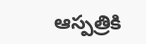ఆస్పత్రికి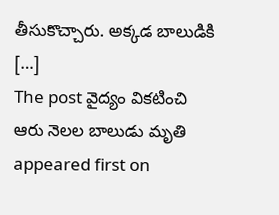తీసుకొచ్చారు. అక్కడ బాలుడికి […]
The post వైద్యం వికటించి ఆరు నెలల బాలుడు మృతి appeared first on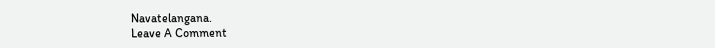Navatelangana.
Leave A Comment